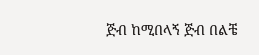ጅብ ከሚበላኝ ጅብ በልቼ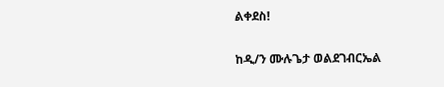ልቀደስ!

ከዲ/ን ሙሉጌታ ወልደገብርኤል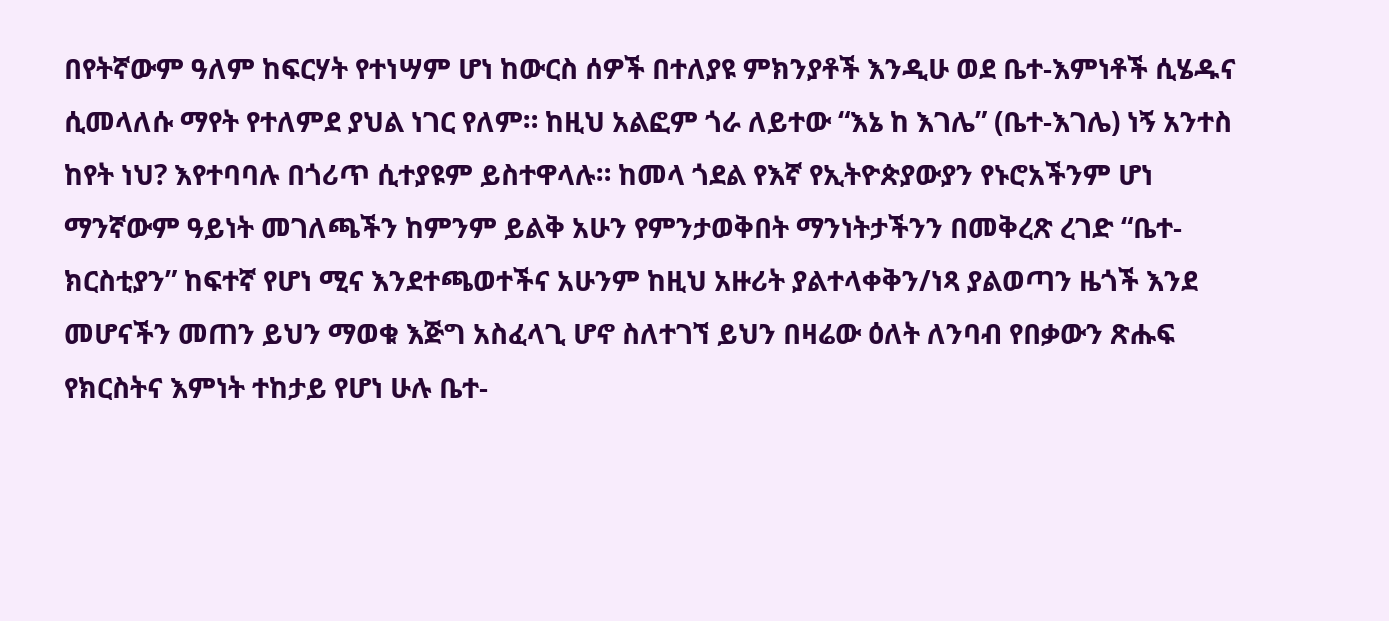በየትኛውም ዓለም ከፍርሃት የተነሣም ሆነ ከውርስ ሰዎች በተለያዩ ምክንያቶች እንዲሁ ወደ ቤተ-እምነቶች ሲሄዱና ሲመላለሱ ማየት የተለምደ ያህል ነገር የለም። ከዚህ አልፎም ጎራ ለይተው “እኔ ከ እገሌ” (ቤተ-እገሌ) ነኝ አንተስ ከየት ነህ? እየተባባሉ በጎሪጥ ሲተያዩም ይስተዋላሉ። ከመላ ጎደል የእኛ የኢትዮጵያውያን የኑሮአችንም ሆነ ማንኛውም ዓይነት መገለጫችን ከምንም ይልቅ አሁን የምንታወቅበት ማንነትታችንን በመቅረጽ ረገድ “ቤተ-ክርስቲያን” ከፍተኛ የሆነ ሚና እንደተጫወተችና አሁንም ከዚህ አዙሪት ያልተላቀቅን/ነጻ ያልወጣን ዜጎች እንደ መሆናችን መጠን ይህን ማወቁ እጅግ አስፈላጊ ሆኖ ስለተገኘ ይህን በዛሬው ዕለት ለንባብ የበቃውን ጽሑፍ የክርስትና እምነት ተከታይ የሆነ ሁሉ ቤተ-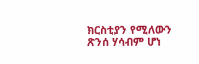ክርስቲያን የሚለውን ጽንሰ ሃሳብም ሆነ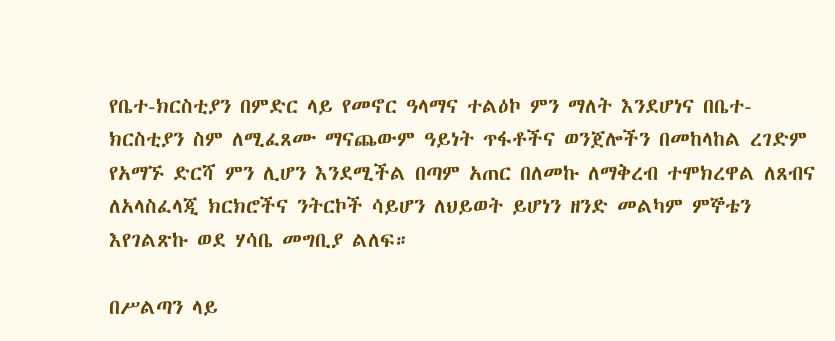የቤተ-ክርስቲያን በምድር ላይ የመኖር ዓላማና ተልዕኮ ምን ማለት እንደሆነና በቤተ-ክርስቲያን ስም ለሚፈጸሙ ማናጨውም ዓይነት ጥፋቶችና ወንጀሎችን በመከላከል ረገድም የአማኙ ድርሻ ምን ሊሆን እንደሚችል በጣም አጠር በለመኩ ለማቅረብ ተሞክረዋል ለጸብና ለአላስፈላጂ ክርክሮችና ንትርኮች ሳይሆን ለህይወት ይሆነን ዘንድ መልካም ምኞቴን እየገልጽኩ ወደ ሃሳቤ መግቢያ ልለፍ።

በሥልጣን ላይ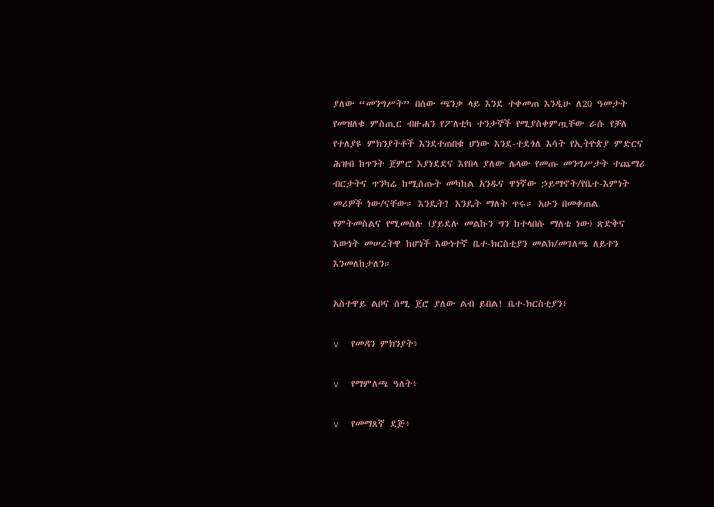ያለው “መንግሥት” በሰው ጫንቃ ላይ እንደ ተቀመጠ እንዲሁ ለ20 ዓመታት የመዝለቁ ምስጢር ብዙሐን የፖለቲካ ተንታኞች የሚያስቀምጧቸው ራሱ የቻለ የተለያዩ ምክንያትቶች እንደተጠበቁ ሆነው እንደ-ተደጎለ እሳት የኢትዮጵያ ምድርና ሕዝብ ከጥንት ጀምሮ እያነደደና እየበላ ያለው ሌላው የመጡ መንግሥታት ተጨማሪ ብርታትና ጥንካሬ ከሚሰጡት መካከል አንዱና ዋነኛው ኃይማኖት/የቤተ-እምነት መሪዎች ነው/ናቸው። እንዴት? እንዴት ማለት ጥሩ። አሁን በመቀጠል የምትመስልና የሚመስሉ (ያይደሉ መልኩን ግን ከተላበሱ ማለቴ ነው) ጽድቅና እውነት መሠረትዋ ከሆነች እውነተኛ ቤተ-ክርስቲያን መልክ/መገለጫ ለይተን እንመለከታለን።

አስተዋይ ልቦና ሰሚ ጀሮ ያለው ልብ ይበል! ቤተ-ክርስቲያን፥

v  የመዳን ምክንያት፥

v  የማምለጫ ዓለት፥

v  የመማጸኛ ደጅ፥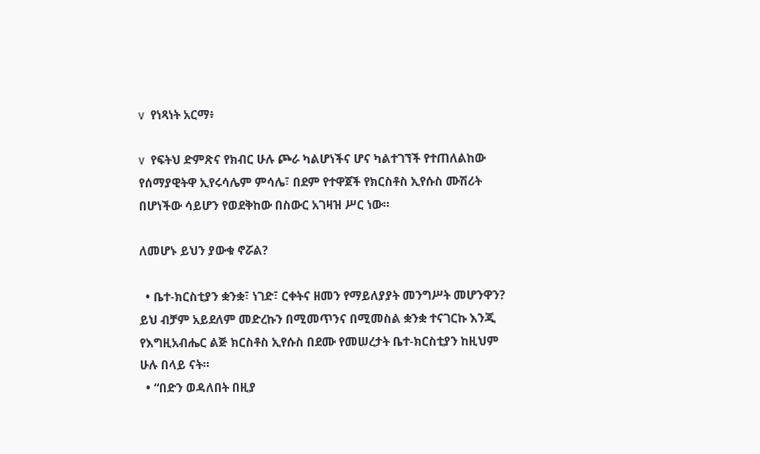v  የነጻነት አርማ፥

v  የፍትህ ድምጽና የክብር ሁሉ ጮራ ካልሆነችና ሆና ካልተገኘች የተጠለልከው የሰማያዊትዋ ኢየሩሳሌም ምሳሌ፣ በደም የተዋጀች የክርስቶስ ኢየሱስ ሙሽሪት በሆነችው ሳይሆን የወደቅከው በስውር አገዛዝ ሥር ነው።

ለመሆኑ ይህን ያውቁ ኖሯል?

  • ቤተ-ክርስቲያን ቋንቋ፣ ነገድ፣ ርቀትና ዘመን የማይለያያት መንግሥት መሆንዋን? ይህ ብቻም አይደለም መድረኩን በሚመጥንና በሚመስል ቋንቋ ተናገርኩ እንጂ የእግዚአብሔር ልጅ ክርስቶስ ኢየሱስ በደሙ የመሠረታት ቤተ-ክርስቲያን ከዚህም ሁሉ በላይ ናት።
  • “በድን ወዳለበት በዚያ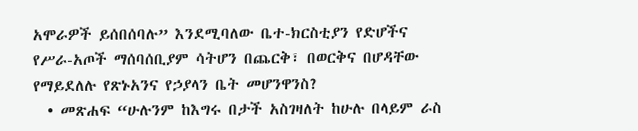አሞራዎች ይሰበሰባሉ” እንደሚባለው ቤተ-ክርስቲያን የድሆችና የሥራ-አጦች ማሰባሰቢያም ሳትሆን በጨርቅ፣ በወርቅና በሆዳቸው የማይደለሉ የጽኑአንና የኃያላን ቤት መሆንዋንስ?
  • መጽሐፍ “ሁሉንም ከእግሩ በታች አስገዛለት ከሁሉ በላይም ራስ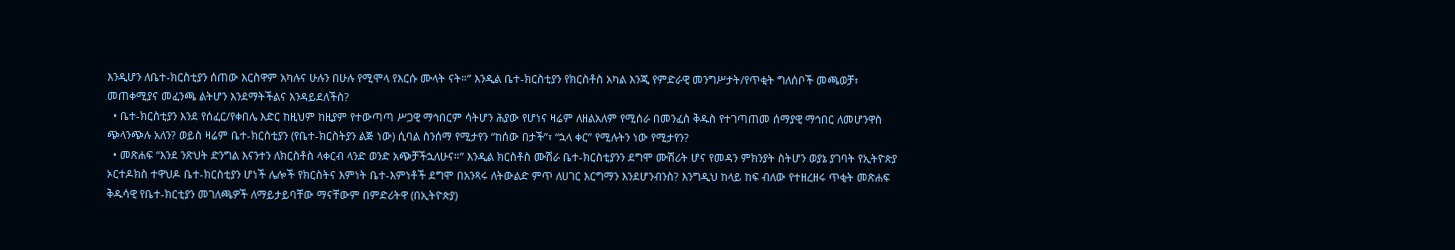እንዲሆን ለቤተ-ክርስቲያን ሰጠው እርስዋም አካሉና ሁሉን በሁሉ የሚሞላ የእርሱ ሙላት ናት።” እንዲል ቤተ-ክርስቲያን የክርስቶስ አካል እንጂ የምድራዊ መንግሥታት/የጥቂት ግለሰቦች መጫወቻ፣ መጠቀሚያና መፈንጫ ልትሆን እንደማትችልና እንዳይደለችስ?
  • ቤተ-ክርስቲያን እንደ የሰፈር/የቀበሌ እድር ከዚህም ከዚያም የተውጣጣ ሥጋዊ ማኅበርም ሳትሆን ሕያው የሆነና ዛሬም ለዘልአለም የሚሰራ በመንፈስ ቅዱስ የተገጣጠመ ሰማያዊ ማኅበር ለመሆንዋስ ጭላንጭሉ አለን? ወይስ ዛሬም ቤተ-ክርስቲያን (የቤተ-ክርስትያን ልጅ ነው) ሲባል ስንሰማ የሚታየን “ከሰው በታች”፣ “ኋላ ቀር” የሚሉትን ነው የሚታየን?
  • መጽሐፍ “እንደ ንጽህት ድንግል እናንተን ለክርስቶስ ላቀርብ ላንድ ወንድ አጭቻችኋለሁና።” እንዲል ክርስቶስ ሙሽራ ቤተ-ክርስቲያንን ደግሞ ሙሽሪት ሆና የመዳን ምክንያት ስትሆን ወያኔ ያገባት የኢትዮጵያ ኦርተዶክስ ተዋህዶ ቤተ-ክርስቲያን ሆነች ሌሎች የክርስትና እምነት ቤተ-እምነቶች ደግሞ በአንጻሩ ለትውልድ ምጥ ለሀገር እርግማን እንደሆንብንስ? እንግዲህ ከላይ ከፍ ብለው የተዘረዘሩ ጥቂት መጽሐፍ ቅዱሳዊ የቤተ-ክርቲያን መገለጫዎች ለማይታይባቸው ማናቸውም በምድሪትዋ (በኢትዮጵያ)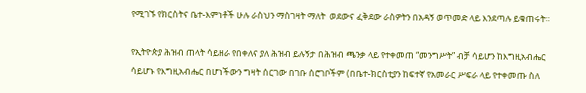የሚገኙ የክርስትና ቤተ-እምነቶች ሁሉ ራስህን ማስገዛት ማለት  ወደውና ፈቅደው ራስዎትን በአዳኝ ወጥመድ ላይ እንደጣሉ ይቁጠሩት።

የኢትዮጵያ ሕዝብ ጠላት ሳይዘራ የበቀለና ያለ ሕዝብ ይሉኝታ በሕዝብ ጫንቃ ላይ የተቀመጠ “መንግሥት” ብቻ ሳይሆን ከእግዚአብሔር ሳይሆኑ የእግዚአብሔር በሆነችውን ግዛት ሰርገው በገቡ ሰሮገቦችም (በቤተ-ክርስቲያን ከፍተኛ የአመራር ሥፍራ ላይ የተቀመጡ ስለ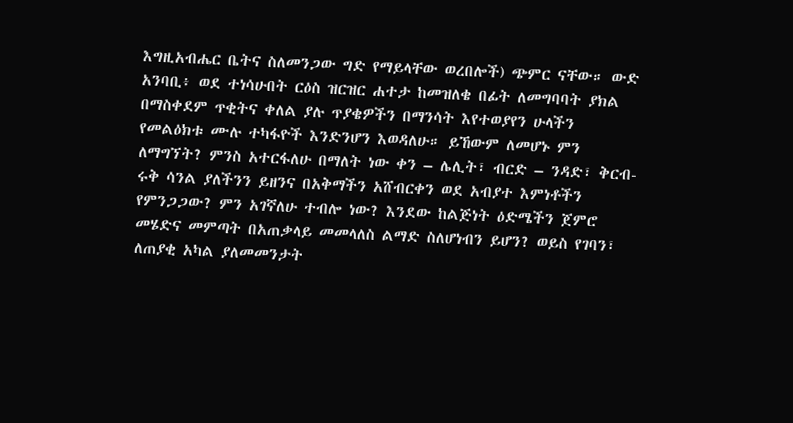እግዚአብሔር ቤትና ስለመንጋው ግድ የማይላቸው ወረበሎች) ጭምር ናቸው። ውድ አንባቢ፥ ወደ ተነሳሁበት ርዕስ ዝርዝር ሐተታ ከመዝለቄ በፊት ለመግባባት ያክል በማስቀደም ጥቂትና ቀለል ያሉ ጥያቄዎችን በማንሳት እየተወያየን ሁላችን የመልዕክቱ ሙሉ ተካፋዮች እንድንሆን እወዳለሁ። ይኸውም ለመሆኑ ምን ለማግኘት? ምንስ አተርፋለሁ በማለት ነው ቀን – ሌሊት፣ ብርድ – ንዳድ፣ ቅርብ-ሩቅ ሳንል ያለችንን ይዘንና በአቅማችን አሸብርቀን ወደ አብያተ እምነቶችን የምንጋጋው? ምን አገኛለሁ ተብሎ ነው? እንደው ከልጅነት ዕድሜችን ጀምሮ መሄድና መምጣት በአጠቃላይ መመላለስ ልማድ ስለሆነብን ይሆን? ወይስ የገባን፣ ለጠያቂ አካል ያለመመንታት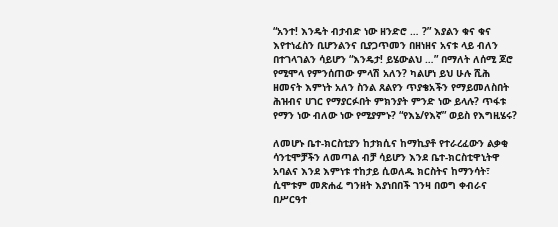“አንተ! እንዴት ብታብድ ነው ዘንድሮ … ?” እያልን ቁና ቁና እየተነፈስን ቢሆንልንና ቢያጋጥመን በዘነዘና አናቱ ላይ ብለን በተገላገልን ሳይሆን “እንዴታ! ይሄውልህ …” በማለት ለሰሚ ጆሮ የሚሞላ የምንሰጠው ምላሽ አለን? ካልሆነ ይህ ሁሉ ሺሕ ዘመናት እምነት አለን ስንል ጸልየን ጥያቄአችን የማይመለስበት ሕዝብና ሀገር የማያርፉበት ምክንያት ምንድ ነው ይላሉ? ጥፋቱ የማን ነው ብለው ነው የሚያምኑ? “የእኔ/የእኛ” ወይስ የእግዚሄሩ?

ለመሆኑ ቤተ-ክርስቲያን ከታክሲና ከማኪያቶ የተራረፈውን ልቃቂ ሳንቲሞቻችን ለመጣል ብቻ ሳይሆን እንደ ቤተ-ክርስቲዋኒትዋ አባልና እንደ እምነቱ ተከታይ ሲወለዱ ክርስትና ከማንሳት፣ ሲሞቱም መጽሐፈ ግንዘት እያነበበች ገንዛ በወግ ቀብራና በሥርዓተ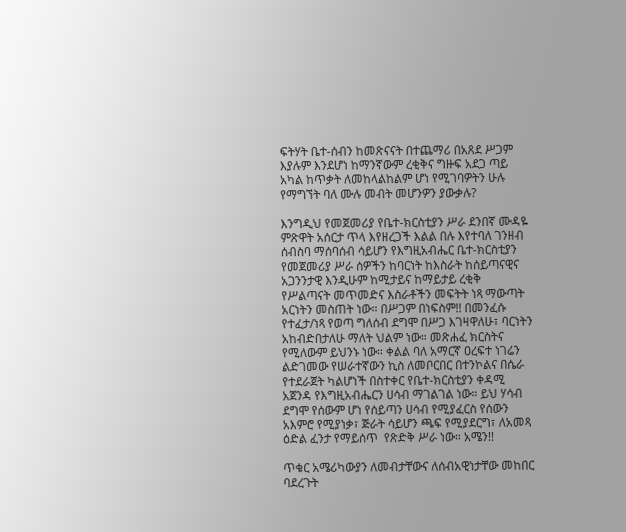ፍትሃት ቤተ-ሰብን ከመጽናናት በተጨማሪ በአጸደ ሥጋም እያሉም እንደሆነ ከማንኛውም ረቂቅና ግዙፍ አደጋ ጣይ አካል ከጥቃት ለመከላልከልም ሆነ የሚገባዎትን ሁሉ የማግኘት ባለ ሙሉ መብት መሆንዎን ያውቃሉ?

እንግዲህ የመጀመሪያ የቤተ-ክርስቲያን ሥራ ደንበኛ ሙዳዬ ምጽዋት አሰርታ ጥላ እየዘረጋች እልል በሉ እየተባለ ገንዘብ ሰብስባ ማሰባሰብ ሳይሆን የእግዚአብሔር ቤተ-ክርስቲያን የመጀመሪያ ሥራ ሰዎችን ከባርነት ከእስራት ከሰይጣናዊና አጋንንታዊ እንዲሁም ከሚታይና ከማይታይ ረቂቅ የሥልጣናት መጥመድና እስራቶችን መፍትት ነጻ ማውጣት አርነትን መስጠት ነው። በሥጋም በነፍስም!! በመንፈሱ የተፈታ/ነጻ የወጣ ግለሰብ ደግሞ በሥጋ እገዛዋለሁ፣ ባርነትን አከብድበታለሁ ማለት ህልም ነው። መጽሐፈ ክርስትና የሚለውም ይህንኑ ነው። ቀልል ባለ አማርኛ ዐረፍተ ነገሬን ልድገመው የሠራተኛውን ኪስ ለመቦርበር በተንኮልና በሴራ የተደራጀት ካልሆነች በስተቀር የቤተ-ክርስቲያን ቀዳሚ አጀንዳ የእግዚአብሔርን ሀሳብ ማገልገል ነው። ይህ ሃሳብ ደግሞ የሰውም ሆነ የሰይጣን ሀሳብ የሚያፈርስ የሰውን አእምሮ የሚያነቃ፣ ጅራት ሳይሆን ጫፍ የሚያደርግ፣ ለአመጻ ዕድል ፈንታ የማይሰጥ  የጽድቅ ሥራ ነው። አሜን!!

ጥቁር አሜሪካውያን ለመብታቸውና ለሰብአዊነታቸው መከበር ባደረጉት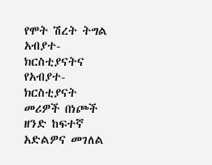የሞት ሽረት ትግል አብያተ-ክርስቲያናትና የአብያተ-ክርስቲያናት መሪዎች በነጮች ዘንድ ከፍተኛ አድልዎና መገለል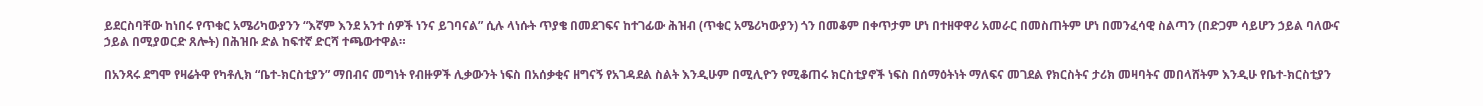ይደርስባቸው ከነበሩ የጥቁር አሜሪካውያንን “እኛም እንደ አንተ ሰዎች ነንና ይገባናል” ሲሉ ላነሱት ጥያቄ በመደገፍና ከተገፊው ሕዝብ (ጥቁር አሜሪካውያን) ጎን በመቆም በቀጥታም ሆነ በተዘዋዋሪ አመራር በመስጠትም ሆነ በመንፈሳዊ ስልጣን (በድጋም ሳይሆን ኃይል ባለውና ኃይል በሚያወርድ ጸሎት) በሕዝቡ ድል ከፍተኛ ድርሻ ተጫውተዋል።

በአንጻሩ ደግሞ የዛሬትዋ የካቶሊክ “ቤተ-ክርስቲያን” ማበብና መግነት የብዙዎች ሊቃውንት ነፍስ በአሰቃቂና ዘግናኝ የአገዳደል ስልት እንዲሁም በሚሊዮን የሚቆጠሩ ክርስቲያኖች ነፍስ በሰማዕትነት ማለፍና መገደል የክርስትና ታሪክ መዛባትና መበላሸትም እንዲሁ የቤተ-ክርስቲያን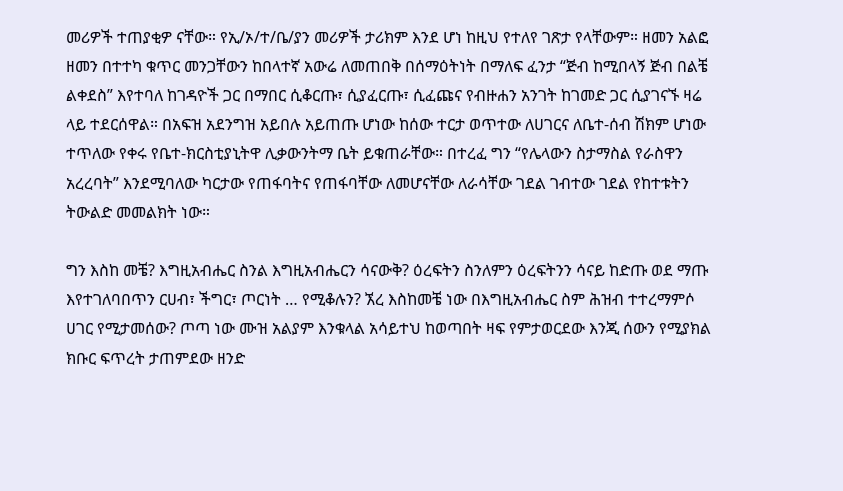መሪዎች ተጠያቂዎ ናቸው። የኢ/ኦ/ተ/ቤ/ያን መሪዎች ታሪክም እንደ ሆነ ከዚህ የተለየ ገጽታ የላቸውም። ዘመን አልፎ ዘመን በተተካ ቁጥር መንጋቸውን ከበላተኛ አውሬ ለመጠበቅ በሰማዕትነት በማለፍ ፈንታ “ጅብ ከሚበላኝ ጅብ በልቼ ልቀደስ” እየተባለ ከገዳዮች ጋር በማበር ሲቆርጡ፣ ሲያፈርጡ፣ ሲፈጩና የብዙሐን አንገት ከገመድ ጋር ሲያገናኙ ዛሬ ላይ ተደርሰዋል። በአፍዝ አደንግዝ አይበሉ አይጠጡ ሆነው ከሰው ተርታ ወጥተው ለሀገርና ለቤተ-ሰብ ሽክም ሆነው ተጥለው የቀሩ የቤተ-ክርስቲያኒትዋ ሊቃውንትማ ቤት ይቁጠራቸው። በተረፈ ግን “የሌላውን ስታማስል የራስዋን አረረባት” እንደሚባለው ካርታው የጠፋባትና የጠፋባቸው ለመሆናቸው ለራሳቸው ገደል ገብተው ገደል የከተቱትን ትውልድ መመልክት ነው።

ግን እስከ መቼ? እግዚአብሔር ስንል እግዚአብሔርን ሳናውቅ? ዕረፍትን ስንለምን ዕረፍትንን ሳናይ ከድጡ ወደ ማጡ እየተገለባበጥን ርሀብ፣ ችግር፣ ጦርነት … የሚቆሉን? ኧረ እስከመቼ ነው በእግዚአብሔር ስም ሕዝብ ተተረማምሶ ሀገር የሚታመሰው? ጦጣ ነው ሙዝ አልያም እንቁላል አሳይተህ ከወጣበት ዛፍ የምታወርደው እንጂ ሰውን የሚያክል ክቡር ፍጥረት ታጠምደው ዘንድ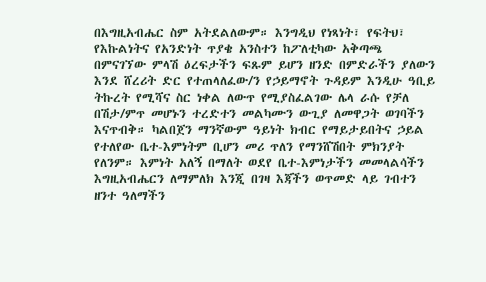በእግዚአብሔር ስም አትደልለውም። እንግዲህ የነጻነት፣ የፍትህ፣ የእኩልነትና የአንድነት ጥያቄ አንስተን ከፖለቲካው አቅጣጫ በምናገኘው ምላሽ ዕረፍታችን ፍጹም ይሆን ዘንድ በምድራችን ያለውን እንደ ሸረሪት ድር የተጠላለፈው/ን የኃይማኖት ጉዳይም እንዲሁ ዓቢይ ትኩረት የሚሻና ስር ነቀል ለውጥ የሚያስፈልገው ሌላ ራሱ የቻለ በሽታ/ምጥ መሆኑን ተረድተን መልካሙን ውጊያ ለመዋጋት ወገባችን እናጥብቅ። ካልበጀን ማንኛውም ዓይነት ክብር የማይታይበትና ኃይል የተለየው ቤተ-እምነትም ቢሆን መሪ ጥለን የማንሸሽበት ምክንያት የለንም። እምነት አለኝ በማለት ወደየ ቤተ-እምነታችን መመላልሳችን እግዚአብሔርን ለማምለክ እንጂ በገዛ እጃችን ወጥመድ ላይ ገብተን ዘንተ ዓለማችን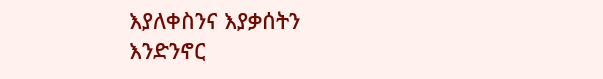እያለቀስንና እያቃሰትን እንድንኖር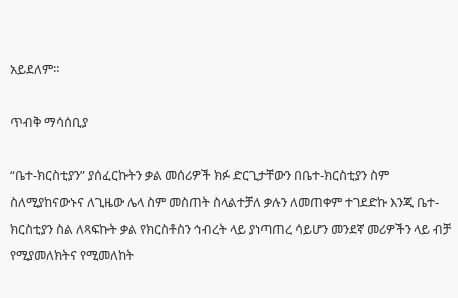አይደለም።

ጥብቅ ማሳሰቢያ

“ቤተ-ክርስቲያን” ያሰፈርኩትን ቃል መሰሪዎች ክፉ ድርጊታቸውን በቤተ-ክርስቲያን ስም ስለሚያከናውኑና ለጊዜው ሌላ ስም መስጠት ስላልተቻለ ቃሉን ለመጠቀም ተገደድኩ እንጂ ቤተ-ክርስቲያን ስል ለጻፍኩት ቃል የክርስቶስን ኅብረት ላይ ያነጣጠረ ሳይሆን መንደኛ መሪዎችን ላይ ብቻ የሚያመለክትና የሚመለከት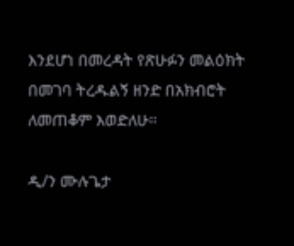እንደሆነ በመረዳት የጽሁፉን መልዕክት በመገባ ትረዱልኝ ዘንድ በአክብሮት ለመጠቆም እወድለሁ።

ዲ/ን ሙሉጌታ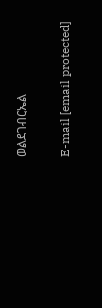ወልደገብርኤል

E-mail [email protected]